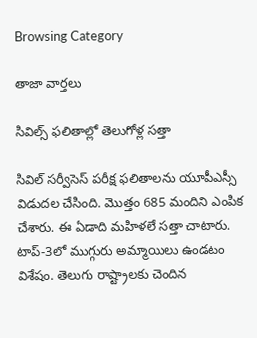Browsing Category

తాజా వార్తలు

సివిల్స్ ఫలితాల్లో తెలుగోళ్ల సత్తా

సివిల్ సర్వీసెస్ పరీక్ష ఫలితాలను యూపీఎస్సీ విడుదల చేసింది. మొత్తం 685 మందిని ఎంపిక చేశారు. ఈ ఏడాది మహిళలే సత్తా చాటారు. టాప్-3లో ముగ్గురు అమ్మాయిలు ఉండటం విశేషం. తెలుగు రాష్ట్రాలకు చెందిన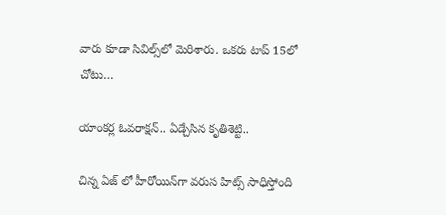వారు కూడా సివిల్స్‌లో మెరిశారు. ఒకరు టాప్ 15లో చోటు…

యాంక‌ర్ల ఓవ‌రాక్ష‌న్‌.. ఏడ్చేసిన కృతిశెట్టి..

చిన్న ఏజ్ లో హీరోయిన్‌గా వరుస హిట్స్ సాధిస్తోంది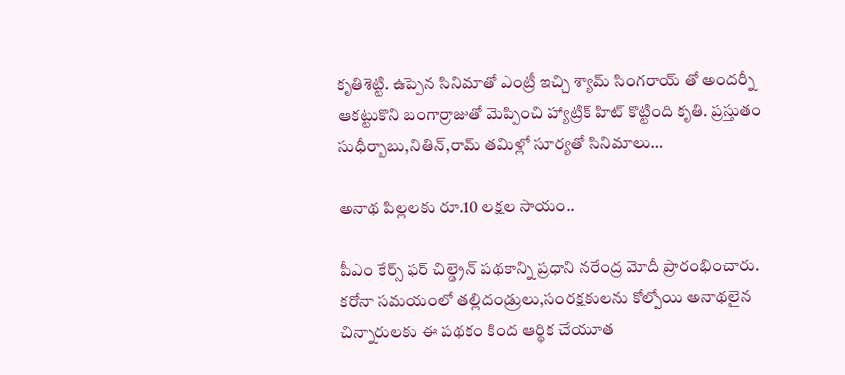కృతిశెట్టి. ఉప్పెన సినిమాతో ఎంట్రీ ఇచ్చి శ్యామ్ సింగరాయ్ తో అందర్నీ ఆకట్టుకొని బంగార్రాజుతో మెప్పించి హ్యాట్రిక్ హిట్ కొట్టింది కృతి. ప్రస్తుతం సుధీర్బాబు,నితిన్,రామ్ తమిళ్లో సూర్యతో సినిమాలు…

అనాథ పిల్లలకు రూ.10 లక్షల సాయం..

పీఎం కేర్స్ ఫర్ చిల్డ్రెన్ పథకాన్ని ప్రధాని నరేంద్ర మోదీ ప్రారంభించారు. కరోనా సమయంలో తల్లిదండ్రులు,సంరక్షకులను కోల్పోయి అనాథలైన చిన్నారులకు ఈ పథకం కింద ఆర్థిక చేయూత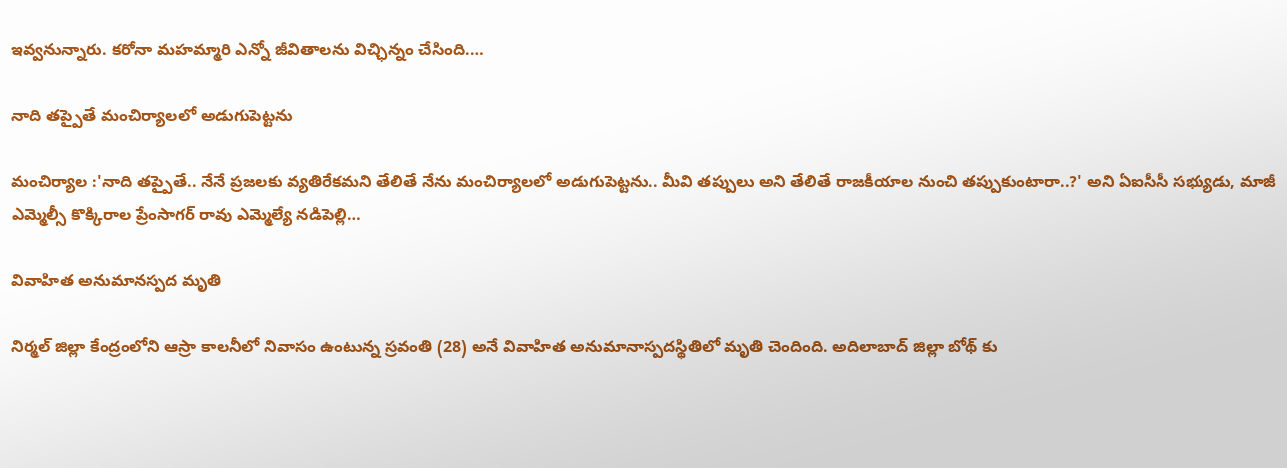ఇవ్వనున్నారు. కరోనా మహమ్మారి ఎన్నో జీవితాల‌ను విచ్ఛిన్నం చేసింది.…

నాది త‌ప్పైతే మంచిర్యాల‌లో అడుగుపెట్ట‌ను

మంచిర్యాల :'నాది త‌ప్పైతే.. నేనే ప్రజలకు వ్యతిరేకమని తేలితే నేను మంచిర్యాలలో అడుగుపెట్ట‌ను.. మీవి త‌ప్పులు అని తేలితే రాజ‌కీయాల నుంచి త‌ప్పుకుంటారా..?' అని ఏఐసీసీ స‌భ్యుడు, మాజీ ఎమ్మెల్సీ కొక్కిరాల ప్రేంసాగ‌ర్ రావు ఎమ్మెల్యే న‌డిపెల్లి…

వివాహిత అనుమాన‌స్ప‌ద మృతి

నిర్మల్ జిల్లా కేంద్రంలోని ఆస్రా కాలనీలో నివాసం ఉంటున్న స్రవంతి (28) అనే వివాహిత అనుమానాస్పదస్థితిలో మృతి చెందింది. అదిలాబాద్ జిల్లా బోథ్ కు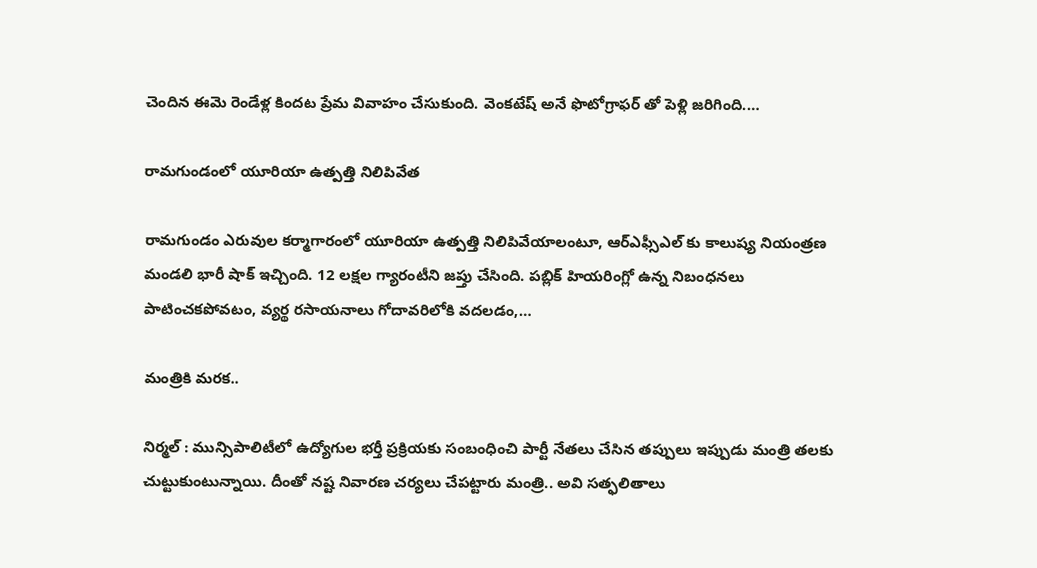చెందిన ఈమె రెండేళ్ల కింద‌ట ప్రేమ వివాహం చేసుకుంది. వెంకటేష్ అనే ఫొటోగ్రాఫర్ తో పెళ్లి జ‌రిగింది.…

రామ‌గుండంలో యూరియా ఉత్ప‌త్తి నిలిపివేత‌

రామగుండం ఎరువుల కర్మాగారంలో యూరియా ఉత్పత్తి నిలిపివేయాలంటూ, ఆర్ఎఫ్సీఎల్ కు కాలుష్య నియంత్రణ మండలి భారీ షాక్ ఇచ్చింది. 12 లక్షల గ్యారంటీని జప్తు చేసింది. పబ్లిక్ హియరింగ్లో ఉన్న నిబంధ‌నలు పాటించకపోవటం, వ్యర్థ రసాయనాలు గోదావరిలోకి వదలడం,…

మంత్రికి మ‌ర‌క‌..

నిర్మ‌ల్ : మున్సిపాలిటీలో ఉద్యోగుల‌ భ‌ర్తీ ప్ర‌క్రియ‌కు సంబంధించి పార్టీ నేత‌లు చేసిన త‌ప్పులు ఇప్పుడు మంత్రి త‌ల‌కు చుట్టుకుంటున్నాయి. దీంతో న‌ష్ట నివార‌ణ చ‌ర్య‌లు చేప‌ట్టారు మంత్రి.. అవి స‌త్ఫ‌లితాలు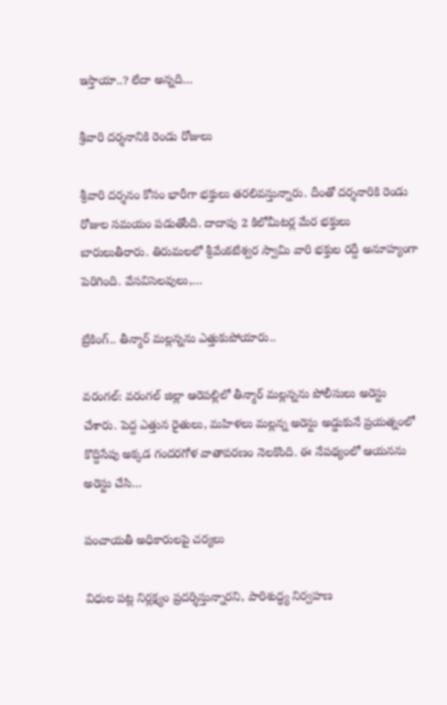ఇస్తాయా..? లేదా అన్న‌ది…

శ్రీవారి దర్శనానికి రెండు రోజులు

శ్రీ‌వారి దర్శనం కోసం భారీగా భక్తులు తరలివస్తున్నారు. దీంతో ద‌ర్శ‌నారికి రెండు రోజుల స‌మ‌యం ప‌డుతోంది. దాదాపు 2 కిలోమీటర్ల మేర భక్తులు బారులుతీరారు. తిరుమలలో శ్రీవేంకటేశ్వర స్వామి వారి భక్తుల రద్దీ అనూహ్యంగా పెరిగింది. వేసవిసెలవులు,…

బ్రేకింగ్.. తీన్మార్ మ‌ల్ల‌న్న‌ను ఎత్తుకుపోయారు..

వరంగల్: వ‌రంగ‌ల్ జిల్లా ఆరెప‌ల్లిలో తీన్మార్ మ‌ల్ల‌న్న‌ను పోలీసులు అరెస్టు చేశారు. పెద్ద ఎత్తున రైతులు, మ‌హిళ‌లు మ‌ల్ల‌న్న అరెస్టు అడ్డుకునే ప్ర‌య‌త్నంలో కొద్దిసేపు అక్క‌డ గంద‌ర‌గోళ వాతావ‌ర‌ణం నెల‌కొంది. ఈ నేప‌థ్యంలో ఆయ‌న‌ను అరెస్టు చేసి…

పంచాయతీ అధికారులపై చర్యలు

విధుల పట్ల నిర్లక్ష్యం ప్రదర్శిస్తున్నారని, పారిశుద్ధ్య నిర్వహణ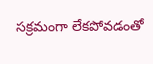సక్రమంగా లేకపోవడంతో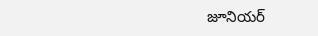జూనియర్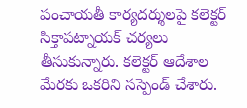పంచాయతీ కార్యదర్శులపై కలెక్టర్ సిక్తాపట్నాయక్ చర్యలు తీసుకున్నారు. కలెక్టర్ ఆదేశాల మేరకు ఒకరిని సస్పెండ్ చేశారు.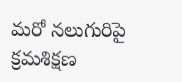మరో నలుగురిపై క్రమశిక్షణ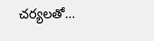చర్యలతో…